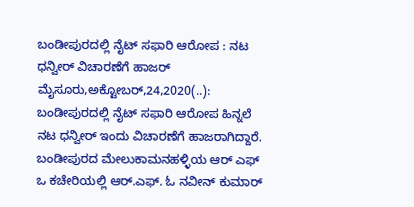ಬಂಡೀಪುರದಲ್ಲಿ ನೈಟ್ ಸಫಾರಿ ಆರೋಪ : ನಟ ಧನ್ವೀರ್ ವಿಚಾರಣೆಗೆ ಹಾಜರ್ ಮೈಸೂರು,ಅಕ್ಟೋಬರ್,24,2020(..): ಬಂಡೀಪುರದಲ್ಲಿ ನೈಟ್ ಸಫಾರಿ ಆರೋಪ ಹಿನ್ನಲೆ ನಟ ಧನ್ವೀರ್ ಇಂದು ವಿಚಾರಣೆಗೆ ಹಾಜರಾಗಿದ್ದಾರೆ. ಬಂಡೀಪುರದ ಮೇಲುಕಾಮನಹಳ್ಳಿಯ ಆರ್ ಎಫ್ ಒ ಕಚೇರಿಯಲ್ಲಿ ಆರ್.ಎಫ್. ಓ ನವೀನ್ ಕುಮಾರ್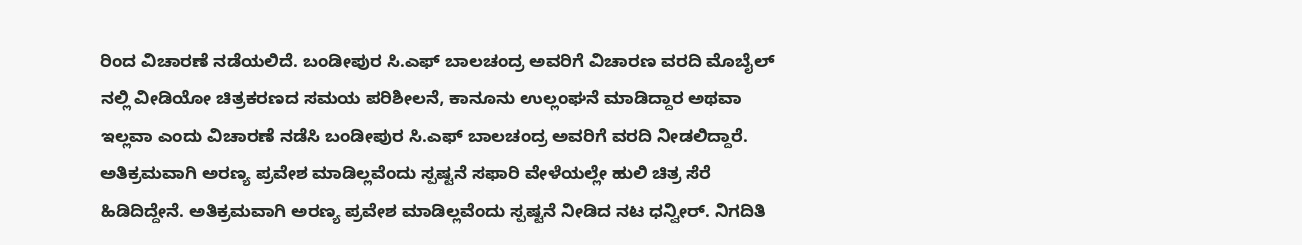ರಿಂದ ವಿಚಾರಣೆ ನಡೆಯಲಿದೆ. ಬಂಡೀಪುರ ಸಿ.ಎಫ್ ಬಾಲಚಂದ್ರ ಅವರಿಗೆ ವಿಚಾರಣ ವರದಿ ಮೊಬೈಲ್ ನಲ್ಲಿ ವೀಡಿಯೋ ಚಿತ್ರಕರಣದ ಸಮಯ ಪರಿಶೀಲನೆ, ಕಾನೂನು ಉಲ್ಲಂಘನೆ ಮಾಡಿದ್ದಾರ ಅಥವಾ ಇಲ್ಲವಾ ಎಂದು ವಿಚಾರಣೆ ನಡೆಸಿ ಬಂಡೀಪುರ ಸಿ.ಎಫ್ ಬಾಲಚಂದ್ರ ಅವರಿಗೆ ವರದಿ ನೀಡಲಿದ್ದಾರೆ. ಅತಿಕ್ರಮವಾಗಿ ಅರಣ್ಯ ಪ್ರವೇಶ ಮಾಡಿಲ್ಲವೆಂದು ಸ್ಪಷ್ಟನೆ ಸಫಾರಿ ವೇಳೆಯಲ್ಲೇ ಹುಲಿ ಚಿತ್ರ ಸೆರೆ ಹಿಡಿದಿದ್ದೇನೆ. ಅತಿಕ್ರಮವಾಗಿ ಅರಣ್ಯ ಪ್ರವೇಶ ಮಾಡಿಲ್ಲವೆಂದು ಸ್ಪಷ್ಟನೆ ನೀಡಿದ ನಟ ಧನ್ವೀರ್. ನಿಗದಿತಿ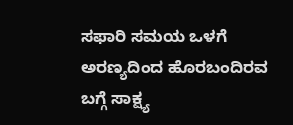ಸಫಾರಿ ಸಮಯ ಒಳಗೆ ಅರಣ್ಯದಿಂದ ಹೊರಬಂದಿರವ ಬಗ್ಗೆ ಸಾಕ್ಷ್ಯ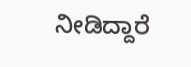ನೀಡಿದ್ದಾರೆ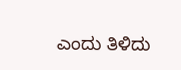ಎಂದು ತಿಳಿದು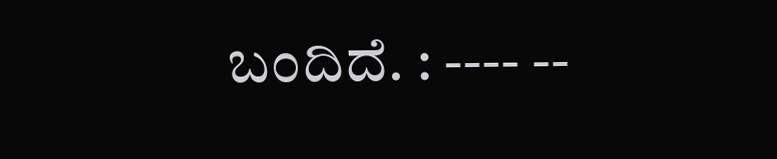ಬಂದಿದೆ. : ---- --